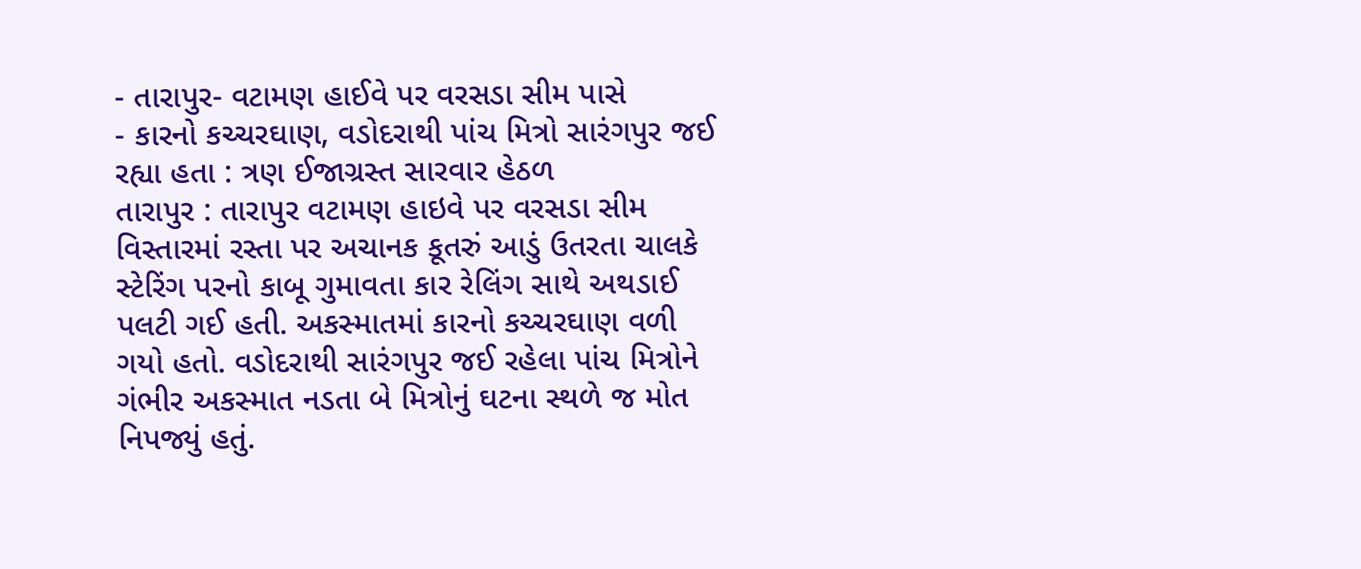- તારાપુર- વટામણ હાઈવે પર વરસડા સીમ પાસે
- કારનો કચ્ચરઘાણ, વડોદરાથી પાંચ મિત્રો સારંગપુર જઈ રહ્યા હતા : ત્રણ ઈજાગ્રસ્ત સારવાર હેઠળ
તારાપુર : તારાપુર વટામણ હાઇવે પર વરસડા સીમ વિસ્તારમાં રસ્તા પર અચાનક કૂતરું આડું ઉતરતા ચાલકે સ્ટેરિંગ પરનો કાબૂ ગુમાવતા કાર રેલિંગ સાથે અથડાઈ પલટી ગઈ હતી. અકસ્માતમાં કારનો કચ્ચરઘાણ વળી ગયો હતો. વડોદરાથી સારંગપુર જઈ રહેલા પાંચ મિત્રોને ગંભીર અકસ્માત નડતા બે મિત્રોનું ઘટના સ્થળે જ મોત નિપજ્યું હતું.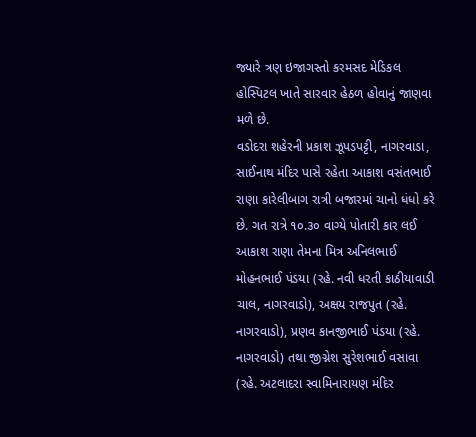જ્યારે ત્રણ ઇજાગસ્તો કરમસદ મેડિકલ હોસ્પિટલ ખાતે સારવાર હેઠળ હોવાનું જાણવા મળે છે.
વડોદરા શહેરની પ્રકાશ ઝૂપડપટ્ટી, નાગરવાડા, સાઈનાથ મંદિર પાસે રહેતા આકાશ વસંતભાઈ રાણા કારેલીબાગ રાત્રી બજારમાં ચાનો ધંધો કરે છે. ગત રાત્રે ૧૦.૩૦ વાગ્યે પોતારી કાર લઈ આકાશ રાણા તેમના મિત્ર અનિલભાઈ મોહનભાઈ પંડયા (રહે. નવી ધરતી કાઠીયાવાડી ચાલ, નાગરવાડો), અક્ષય રાજપુત (રહે. નાગરવાડો), પ્રણવ કાનજીભાઈ પંડયા (રહે. નાગરવાડો) તથા જીગ્નેશ સુરેશભાઈ વસાવા (રહે. અટલાદરા સ્વામિનારાયણ મંદિર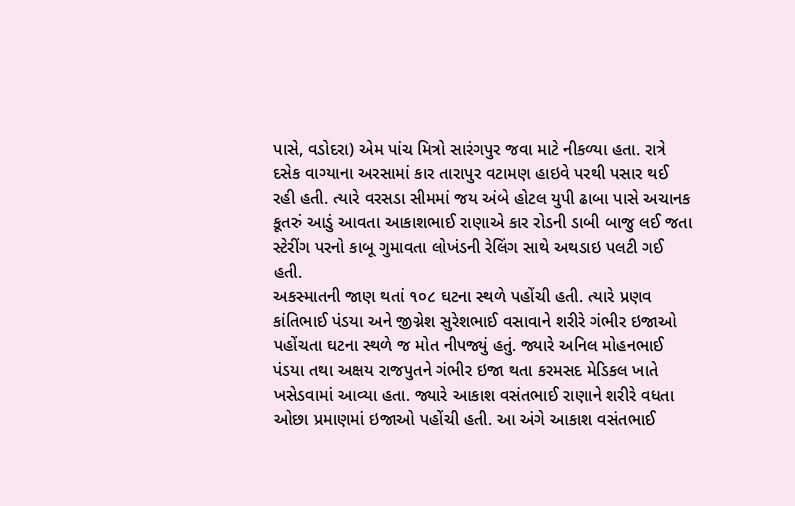પાસે, વડોદરા) એમ પાંચ મિત્રો સારંગપુર જવા માટે નીકળ્યા હતા. રાત્રે દસેક વાગ્યાના અરસામાં કાર તારાપુર વટામણ હાઇવે પરથી પસાર થઈ રહી હતી. ત્યારે વરસડા સીમમાં જય અંબે હોટલ યુપી ઢાબા પાસે અચાનક કૂતરું આડું આવતા આકાશભાઈ રાણાએ કાર રોડની ડાબી બાજુ લઈ જતા સ્ટેરીંગ પરનો કાબૂ ગુમાવતા લોખંડની રેલિંગ સાથે અથડાઇ પલટી ગઈ હતી.
અકસ્માતની જાણ થતાં ૧૦૮ ઘટના સ્થળે પહોંચી હતી. ત્યારે પ્રણવ કાંતિભાઈ પંડયા અને જીગ્નેશ સુરેશભાઈ વસાવાને શરીરે ગંભીર ઇજાઓ પહોંચતા ઘટના સ્થળે જ મોત નીપજ્યું હતું. જ્યારે અનિલ મોહનભાઈ પંડયા તથા અક્ષય રાજપુતને ગંભીર ઇજા થતા કરમસદ મેડિકલ ખાતે ખસેડવામાં આવ્યા હતા. જ્યારે આકાશ વસંતભાઈ રાણાને શરીરે વધતા ઓછા પ્રમાણમાં ઇજાઓ પહોંચી હતી. આ અંગે આકાશ વસંતભાઈ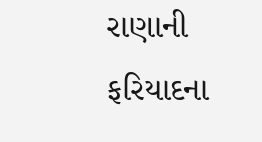રાણાની ફરિયાદના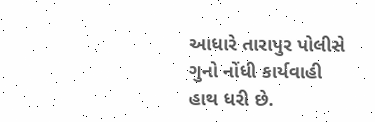આધારે તારાપુર પોલીસે ગુનો નોંધી કાર્યવાહી હાથ ધરી છે.